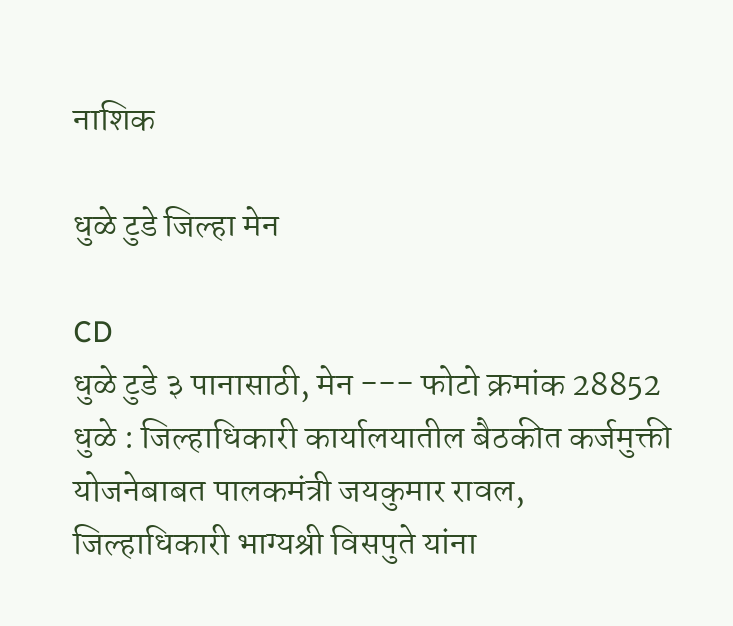नाशिक

धुळे टुडे जिल्हा मेन

CD
धुळे टुडे ३ पानासाठी, मेन --- फोटो क्रमांक 28852 धुळे : जिल्हाधिकारी कार्यालयातील बैठकीत कर्जमुक्ती योजनेबाबत पालकमंत्री जयकुमार रावल, जिल्हाधिकारी भाग्यश्री विसपुते यांना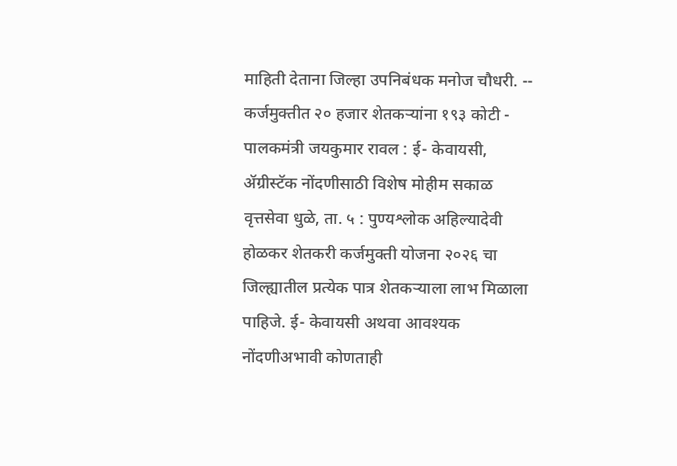माहिती देताना जिल्हा उपनिबंधक मनोज चौधरी. -- कर्जमुक्तीत २० हजार शेतकऱ्यांना १९३ कोटी - पालकमंत्री जयकुमार रावल : ई- केवायसी, ॲग्रीस्टॅक नोंदणीसाठी विशेष मोहीम सकाळ वृत्तसेवा धुळे, ता. ५ : पुण्यश्लोक अहिल्यादेवी होळकर शेतकरी कर्जमुक्ती योजना २०२६ चा जिल्ह्यातील प्रत्येक पात्र शेतकऱ्याला लाभ मिळाला पाहिजे. ई- केवायसी अथवा आवश्यक नोंदणीअभावी कोणताही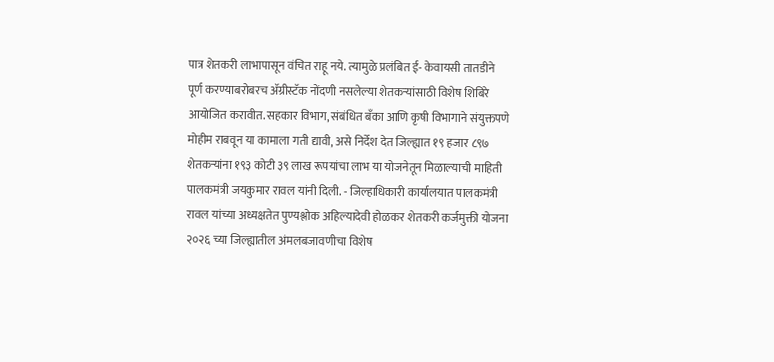पात्र शेतकरी लाभापासून वंचित राहू नये. त्यामुळे प्रलंबित ई- केवायसी तातडीने पूर्ण करण्याबरोबरच ॲग्रीस्टॅक नोंदणी नसलेल्या शेतकऱ्यांसाठी विशेष शिबिरे आयोजित करावीत. सहकार विभाग, संबंधित बँका आणि कृषी विभागाने संयुक्तपणे मोहीम राबवून या कामाला गती द्यावी, असे निर्देश देत जिल्ह्यात १९ हजार ८९७ शेतकऱ्यांना १९३ कोटी ३९ लाख रूपयांचा लाभ या योजनेतून मिळाल्याची माहिती पालकमंत्री जयकुमार रावल यांनी दिली. - जिल्हाधिकारी कार्यालयात पालकमंत्री रावल यांच्या अध्यक्षतेत पुण्यश्लोक अहिल्यादेवी होळकर शेतकरी कर्जमुक्ती योजना २०२६ च्या जिल्ह्यातील अंमलबजावणीचा विशेष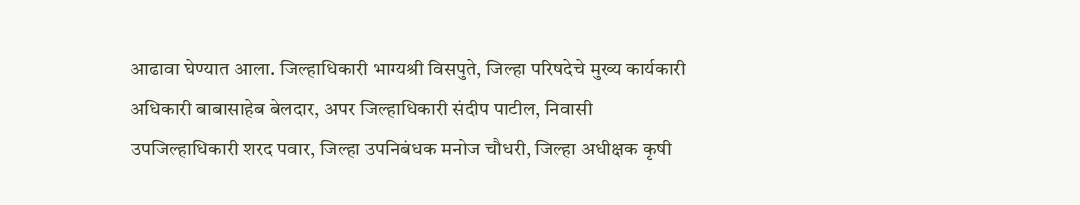आढावा घेण्यात आला. जिल्हाधिकारी भाग्यश्री विसपुते, जिल्हा परिषदेचे मुख्य कार्यकारी अधिकारी बाबासाहेब बेलदार, अपर जिल्हाधिकारी संदीप पाटील, निवासी उपजिल्हाधिकारी शरद पवार, जिल्हा उपनिबंधक मनोज चौधरी, जिल्हा अधीक्षक कृषी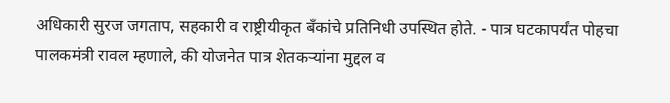अधिकारी सुरज जगताप, सहकारी व राष्ट्रीयीकृत बँकांचे प्रतिनिधी उपस्थित होते. - पात्र घटकापर्यंत पोहचा पालकमंत्री रावल म्हणाले, की योजनेत पात्र शेतकऱ्यांना मुद्दल व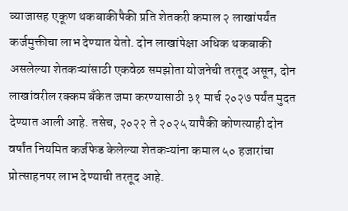व्याजासह एकूण थकबाकीपैकी प्रति शेतकरी कमाल २ लाखांपर्यंत कर्जमुक्तीचा लाभ देण्यात येतो. दोन लाखांपेक्षा अधिक थकबाकी असलेल्या शेतकऱ्यांसाठी एकवेळ समझोता योजनेची तरतूद असून, दोन लाखांवरील रक्कम बँकेत जमा करण्यासाठी ३१ मार्च २०२७ पर्यंत मुदत देण्यात आली आहे. तसेच, २०२२ ते २०२५ यापैकी कोणत्याही दोन वर्षांत नियमित कर्जफेड केलेल्या शेतकऱ्यांना कमाल ५० हजारांचा प्रोत्साहनपर लाभ देण्याची तरतूद आहे.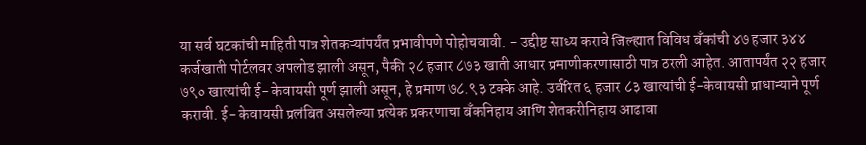या सर्व घटकांची माहिती पात्र शेतकऱ्यांपर्यंत प्रभावीपणे पोहोचवावी. - उद्दीष्ट साध्य करावे जिल्ह्यात विविध बँकांची ४७ हजार ३४४ कर्जखाती पोर्टलवर अपलोड झाली असून, पैकी २८ हजार ८७३ खाती आधार प्रमाणीकरणासाठी पात्र ठरली आहेत. आतापर्यंत २२ हजार ७९० खात्यांची ई- केवायसी पूर्ण झाली असून, हे प्रमाण ७८.९३ टक्के आहे. उर्वरित ६ हजार ८३ खात्यांची ई-केवायसी प्राधान्याने पूर्ण करावी. ई- केवायसी प्रलंबित असलेल्या प्रत्येक प्रकरणाचा बँकनिहाय आणि शेतकरीनिहाय आढावा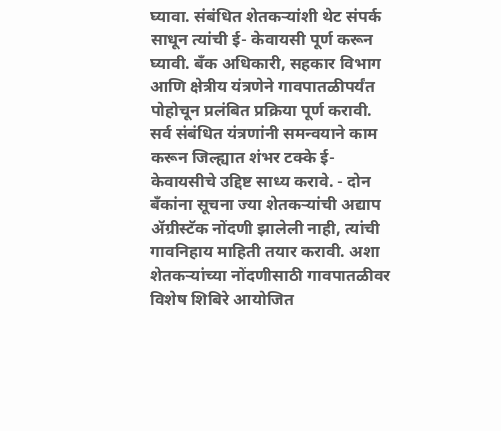घ्यावा. संबंधित शेतकऱ्यांशी थेट संपर्क साधून त्यांची ई- केवायसी पूर्ण करून घ्यावी. बँक अधिकारी, सहकार विभाग आणि क्षेत्रीय यंत्रणेने गावपातळीपर्यंत पोहोचून प्रलंबित प्रक्रिया पूर्ण करावी. सर्व संबंधित यंत्रणांनी समन्वयाने काम करून जिल्ह्यात शंभर टक्के ई- केवायसीचे उद्दिष्ट साध्य करावे. - दोन बॅंकांना सूचना ज्या शेतकऱ्यांची अद्याप ॲग्रीस्टॅक नोंदणी झालेली नाही, त्यांची गावनिहाय माहिती तयार करावी. अशा शेतकऱ्यांच्या नोंदणीसाठी गावपातळीवर विशेष शिबिरे आयोजित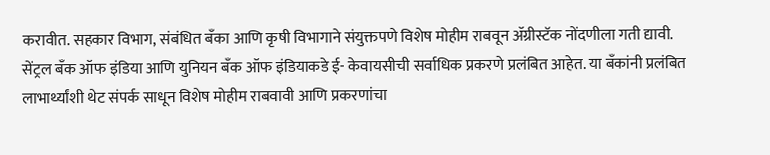करावीत. सहकार विभाग, संबंधित बँका आणि कृषी विभागाने संयुक्तपणे विशेष मोहीम राबवून ॲग्रीस्टॅक नोंदणीला गती द्यावी. सेंट्रल बँक ऑफ इंडिया आणि युनियन बँक ऑफ इंडियाकडे ई- केवायसीची सर्वाधिक प्रकरणे प्रलंबित आहेत. या बँकांनी प्रलंबित लाभार्थ्यांशी थेट संपर्क साधून विशेष मोहीम राबवावी आणि प्रकरणांचा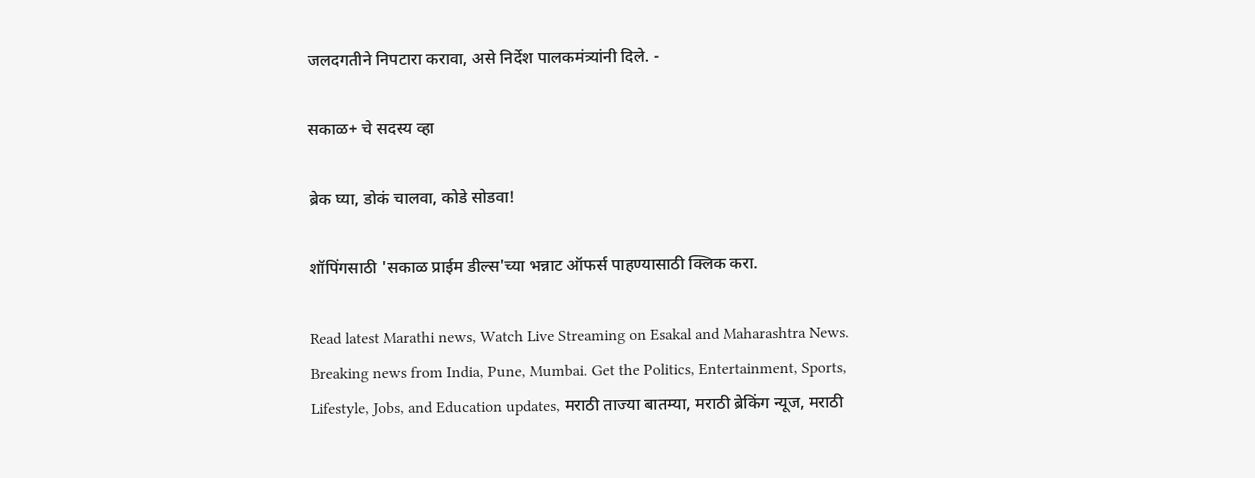जलदगतीने निपटारा करावा, असे निर्देश पालकमंत्र्यांनी दिले. -

सकाळ+ चे सदस्य व्हा

ब्रेक घ्या, डोकं चालवा, कोडे सोडवा!

शॉपिंगसाठी 'सकाळ प्राईम डील्स'च्या भन्नाट ऑफर्स पाहण्यासाठी क्लिक करा.

Read latest Marathi news, Watch Live Streaming on Esakal and Maharashtra News. Breaking news from India, Pune, Mumbai. Get the Politics, Entertainment, Sports, Lifestyle, Jobs, and Education updates, मराठी ताज्या बातम्या, मराठी ब्रेकिंग न्यूज, मराठी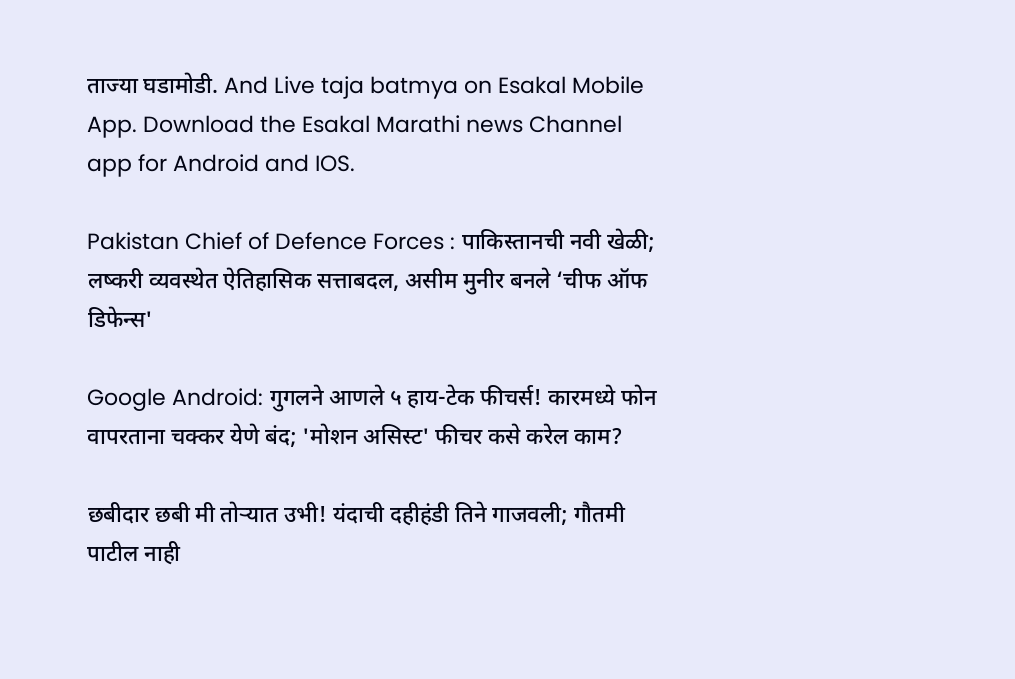ताज्या घडामोडी. And Live taja batmya on Esakal Mobile App. Download the Esakal Marathi news Channel app for Android and IOS.

Pakistan Chief of Defence Forces : पाकिस्तानची नवी खेळी; लष्करी व्यवस्थेत ऐतिहासिक सत्ताबदल, असीम मुनीर बनले ‘चीफ ऑफ डिफेन्स'

Google Android: गुगलने आणले ५ हाय-टेक फीचर्स! कारमध्ये फोन वापरताना चक्कर येणे बंद; 'मोशन असिस्ट' फीचर कसे करेल काम?

छबीदार छबी मी तोऱ्यात उभी! यंदाची दहीहंडी तिने गाजवली; गौतमी पाटील नाही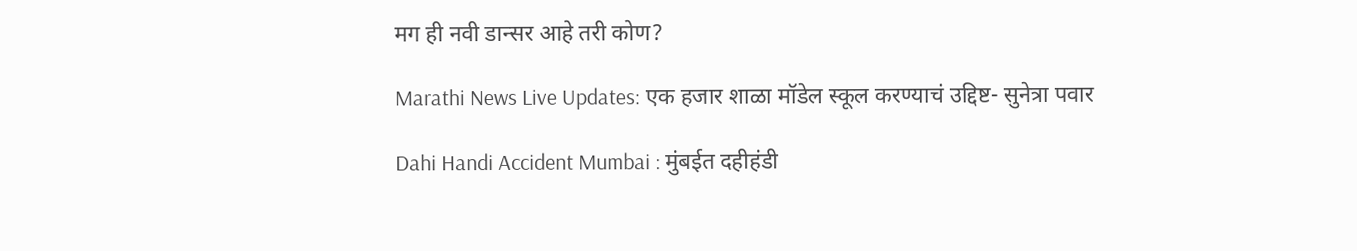मग ही नवी डान्सर आहे तरी कोण?

Marathi News Live Updates: एक हजार शाळा मॉडेल स्कूल करण्याचं उद्दिष्ट- सुनेत्रा पवार

Dahi Handi Accident Mumbai : मुंबईत दहीहंडी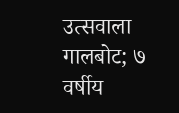उत्सवाला गालबोट; ७ वर्षीय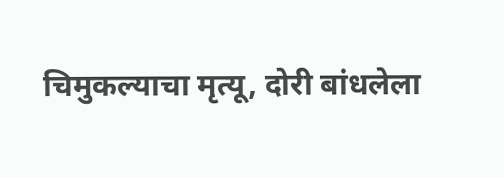चिमुकल्याचा मृत्यू, दोरी बांधलेला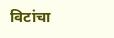विटांचा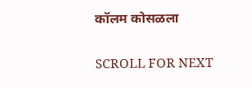कॉलम कोसळला

SCROLL FOR NEXT